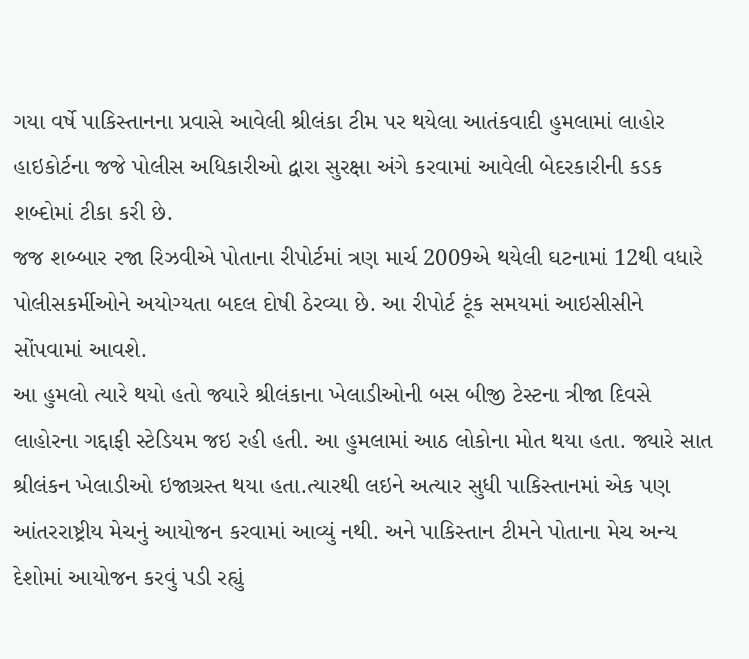ગયા વર્ષે પાકિસ્તાનના પ્રવાસે આવેલી શ્રીલંકા ટીમ પર થયેલા આતંકવાદી હુમલામાં લાહોર હાઇકોર્ટના જજે પોલીસ અધિકારીઓ દ્વારા સુરક્ષા અંગે કરવામાં આવેલી બેદરકારીની કડક શબ્દોમાં ટીકા કરી છે.
જજ શબ્બાર રજા રિઝવીએ પોતાના રીપોર્ટમાં ત્રણ માર્ચ 2009એ થયેલી ઘટનામાં 12થી વધારે પોલીસકર્મીઓને અયોગ્યતા બદલ દોષી ઠેરવ્યા છે. આ રીપોર્ટ ટૂંક સમયમાં આઇસીસીને સોંપવામાં આવશે.
આ હુમલો ત્યારે થયો હતો જ્યારે શ્રીલંકાના ખેલાડીઓની બસ બીજી ટેસ્ટના ત્રીજા દિવસે લાહોરના ગદ્દાફી સ્ટેડિયમ જઇ રહી હતી. આ હુમલામાં આઠ લોકોના મોત થયા હતા. જ્યારે સાત શ્રીલંકન ખેલાડીઓ ઇજાગ્રસ્ત થયા હતા.ત્યારથી લઇને અત્યાર સુધી પાકિસ્તાનમાં એક પણ આંતરરાષ્ટ્રીય મેચનું આયોજન કરવામાં આવ્યું નથી. અને પાકિસ્તાન ટીમને પોતાના મેચ અન્ય દેશોમાં આયોજન કરવું પડી રહ્યું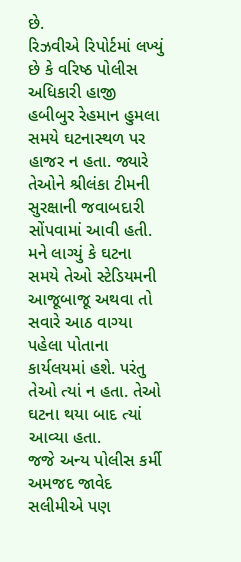છે.
રિઝવીએ રિપોર્ટમાં લખ્યું છે કે વરિષ્ઠ પોલીસ અધિકારી હાજી હબીબુર રેહમાન હુમલા સમયે ઘટનાસ્થળ પર હાજર ન હતા. જ્યારે તેઓને શ્રીલંકા ટીમની સુરક્ષાની જવાબદારી સોંપવામાં આવી હતી. મને લાગ્યું કે ઘટના સમયે તેઓ સ્ટેડિયમની આજૂબાજૂ અથવા તો સવારે આઠ વાગ્યા પહેલા પોતાના કાર્યલયમાં હશે. પરંતુ તેઓ ત્યાં ન હતા. તેઓ ઘટના થયા બાદ ત્યાં આવ્યા હતા.
જજે અન્ય પોલીસ કર્મી અમજદ જાવેદ સલીમીએ પણ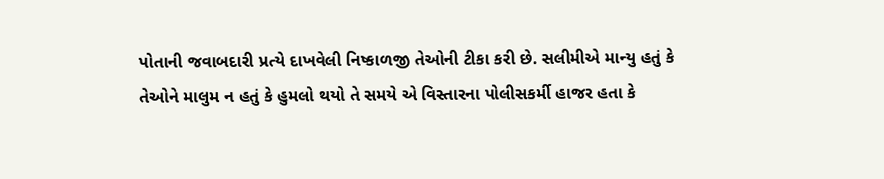પોતાની જવાબદારી પ્રત્યે દાખવેલી નિષ્કાળજી તેઓની ટીકા કરી છે. સલીમીએ માન્યુ હતું કે તેઓને માલુમ ન હતું કે હુમલો થયો તે સમયે એ વિસ્તારના પોલીસકર્મી હાજર હતા કે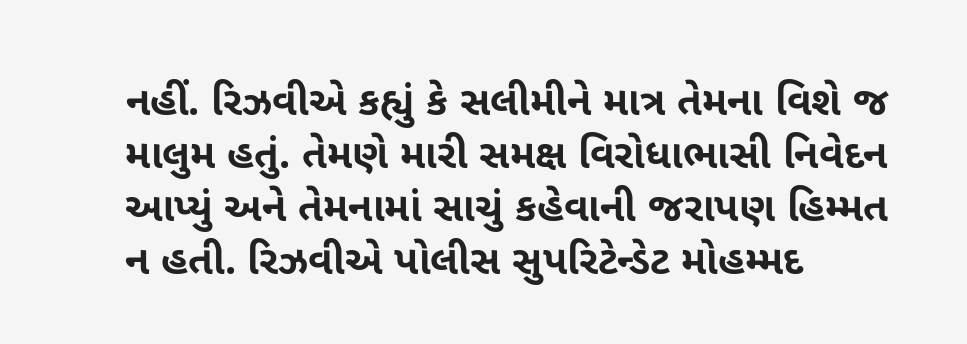નહીં. રિઝવીએ કહ્યું કે સલીમીને માત્ર તેમના વિશે જ માલુમ હતું. તેમણે મારી સમક્ષ વિરોધાભાસી નિવેદન આપ્યું અને તેમનામાં સાચું કહેવાની જરાપણ હિમ્મત ન હતી. રિઝવીએ પોલીસ સુપરિટેન્ડેટ મોહમ્મદ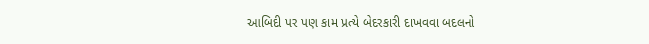આબિદી પર પણ કામ પ્રત્યે બેદરકારી દાખવવા બદલનો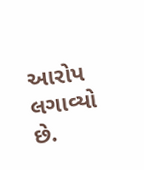આરોપ લગાવ્યો છે.